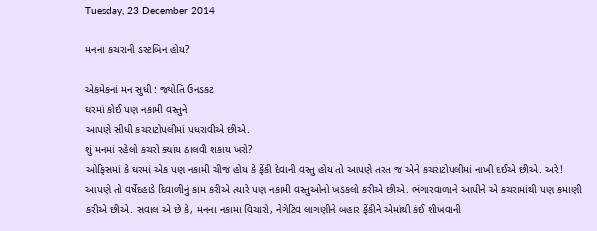Tuesday, 23 December 2014

મનના કચરાની ડસ્ટબિન હોય?

એકમેકનાં મન સુધી : જ્યોતિ ઉનડકટ
ઘરમાં કોઈ પણ નકામી વસ્તુને
આપણે સીધી કચરાટોપલીમાં પધરાવીએ છીએ.
શું મનમાં રહેલો કચરો ક્યાંય ઠાલવી શકાય ખરો?
ઓફિસમાં કે ઘરમાં એક પણ નકામી ચીજ હોય કે ફેંકી દેવાની વસ્તુ હોય તો આપણે તરત જ એને કચરાટોપલીમાં નાખી દઈએ છીએ. અરે! આપણે તો વર્ષેદહાડે દિવાળીનું કામ કરીએ ત્યારે પણ નકામી વસ્તુઓનો ખડકલો કરીએ છીએ. ભંગારવાળાને આપીને એ કચરામાંથી પણ કમાણી કરીએ છીએ. સવાલ એ છે કે, મનના નકામા વિચારો, નેગેટિવ લાગણીને બહાર ફેંકીને એમાંથી કંઈ શીખવાની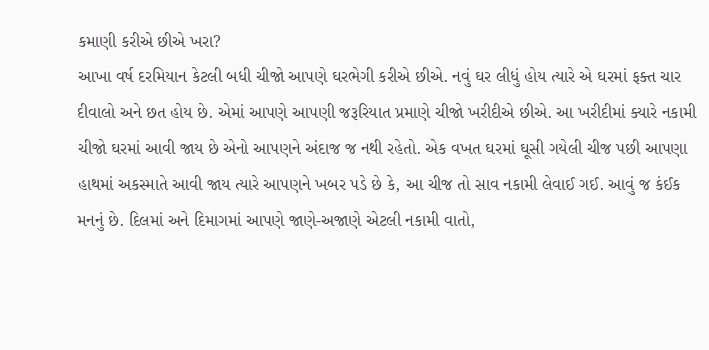કમાણી કરીએ છીએ ખરા?
આખા વર્ષ દરમિયાન કેટલી બધી ચીજો આપણે ઘરભેગી કરીએ છીએ. નવું ઘર લીધું હોય ત્યારે એ ઘરમાં ફક્ત ચાર દીવાલો અને છત હોય છે. એમાં આપણે આપણી જરૂરિયાત પ્રમાણે ચીજો ખરીદીએ છીએ. આ ખરીદીમાં ક્યારે નકામી ચીજો ઘરમાં આવી જાય છે એનો આપણને અંદાજ જ નથી રહેતો. એક વખત ઘરમાં ઘૂસી ગયેલી ચીજ પછી આપણા હાથમાં અકસ્માતે આવી જાય ત્યારે આપણને ખબર પડે છે કે, આ ચીજ તો સાવ નકામી લેવાઈ ગઈ. આવું જ કંઈક મનનું છે. દિલમાં અને દિમાગમાં આપણે જાણે-અજાણે એટલી નકામી વાતો,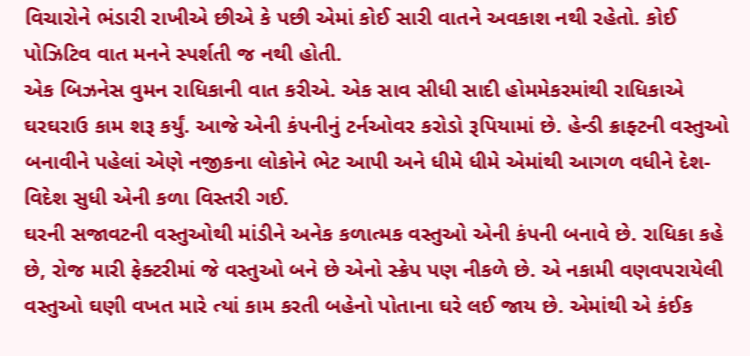વિચારોને ભંડારી રાખીએ છીએ કે પછી એમાં કોઈ સારી વાતને અવકાશ નથી રહેતો. કોઈ પોઝિટિવ વાત મનને સ્પર્શતી જ નથી હોતી.
એક બિઝનેસ વુમન રાધિકાની વાત કરીએ. એક સાવ સીધી સાદી હોમમેકરમાંથી રાધિકાએ ઘરઘરાઉ કામ શરૂ કર્યું. આજે એની કંપનીનું ટર્નઓવર કરોડો રૂપિયામાં છે. હેન્ડી ક્રાફ્ટની વસ્તુઓ બનાવીને પહેલાં એણે નજીકના લોકોને ભેટ આપી અને ધીમે ધીમે એમાંથી આગળ વધીને દેશ-વિદેશ સુધી એની કળા વિસ્તરી ગઈ.
ઘરની સજાવટની વસ્તુઓથી માંડીને અનેક કળાત્મક વસ્તુઓ એની કંપની બનાવે છે. રાધિકા કહે છે, રોજ મારી ફેક્ટરીમાં જે વસ્તુઓ બને છે એનો સ્ક્રેપ પણ નીકળે છે. એ નકામી વણવપરાયેલી વસ્તુઓ ઘણી વખત મારે ત્યાં કામ કરતી બહેનો પોતાના ઘરે લઈ જાય છે. એમાંથી એ કંઈક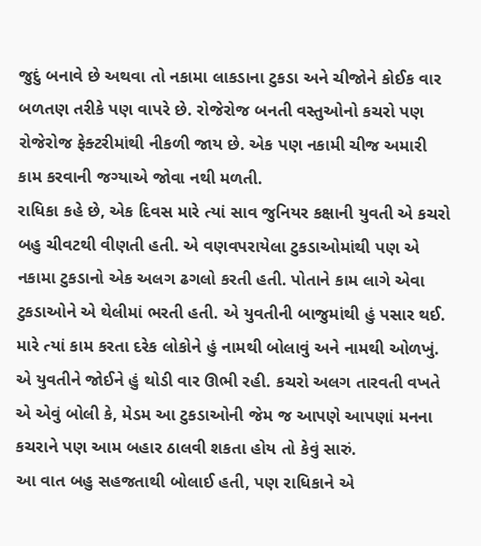જુદું બનાવે છે અથવા તો નકામા લાકડાના ટુકડા અને ચીજોને કોઈક વાર બળતણ તરીકે પણ વાપરે છે. રોજેરોજ બનતી વસ્તુઓનો કચરો પણ રોજેરોજ ફેક્ટરીમાંથી નીકળી જાય છે. એક પણ નકામી ચીજ અમારી કામ કરવાની જગ્યાએ જોવા નથી મળતી.
રાધિકા કહે છે, એક દિવસ મારે ત્યાં સાવ જુનિયર કક્ષાની યુવતી એ કચરો બહુ ચીવટથી વીણતી હતી. એ વણવપરાયેલા ટુકડાઓમાંથી પણ એ નકામા ટુકડાનો એક અલગ ઢગલો કરતી હતી. પોતાને કામ લાગે એવા ટુકડાઓને એ થેલીમાં ભરતી હતી. એ યુવતીની બાજુમાંથી હું પસાર થઈ. મારે ત્યાં કામ કરતા દરેક લોકોને હું નામથી બોલાવું અને નામથી ઓળખું. એ યુવતીને જોઈને હું થોડી વાર ઊભી રહી. કચરો અલગ તારવતી વખતે એ એવું બોલી કે, મેડમ આ ટુકડાઓની જેમ જ આપણે આપણાં મનના કચરાને પણ આમ બહાર ઠાલવી શકતા હોય તો કેવું સારું.
આ વાત બહુ સહજતાથી બોલાઈ હતી, પણ રાધિકાને એ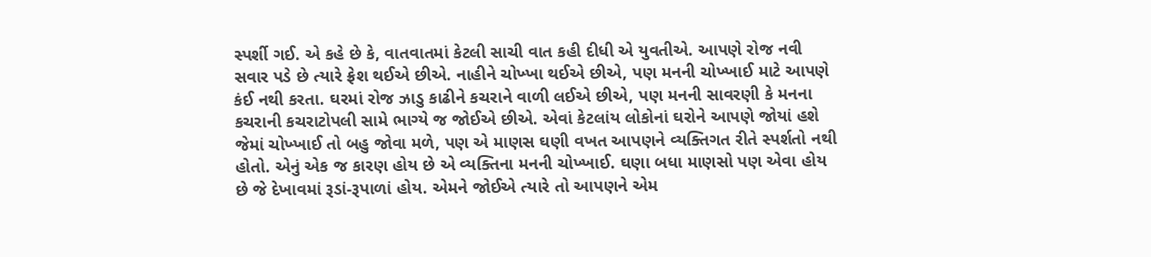સ્પર્શી ગઈ. એ કહે છે કે, વાતવાતમાં કેટલી સાચી વાત કહી દીધી એ યુવતીએ. આપણે રોજ નવી સવાર પડે છે ત્યારે ફ્રેશ થઈએ છીએ. નાહીને ચોખ્ખા થઈએ છીએ, પણ મનની ચોખ્ખાઈ માટે આપણે કંઈ નથી કરતા. ઘરમાં રોજ ઝાડુ કાઢીને કચરાને વાળી લઈએ છીએ, પણ મનની સાવરણી કે મનના કચરાની કચરાટોપલી સામે ભાગ્યે જ જોઈએ છીએ. એવાં કેટલાંય લોકોનાં ઘરોને આપણે જોયાં હશે જેમાં ચોખ્ખાઈ તો બહુ જોવા મળે, પણ એ માણસ ઘણી વખત આપણને વ્યક્તિગત રીતે સ્પર્શતો નથી હોતો. એનું એક જ કારણ હોય છે એ વ્યક્તિના મનની ચોખ્ખાઈ. ઘણા બધા માણસો પણ એવા હોય છે જે દેખાવમાં રૂડાં-રૂપાળાં હોય. એમને જોઈએ ત્યારે તો આપણને એમ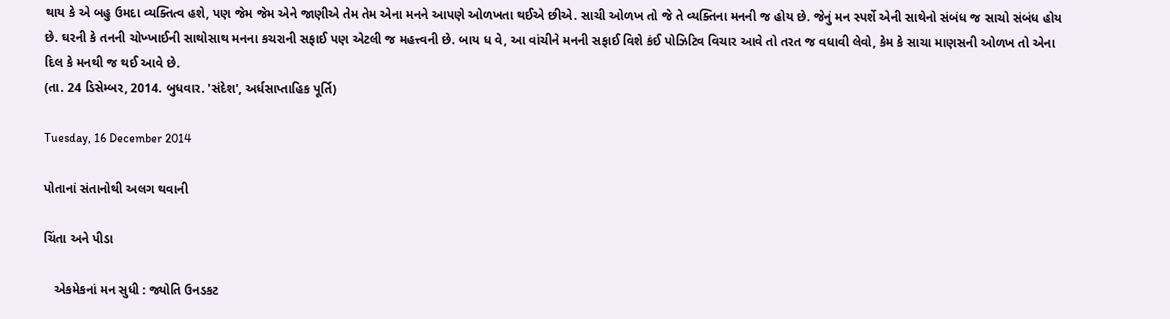થાય કે એ બહુ ઉમદા વ્યક્તિત્વ હશે, પણ જેમ જેમ એને જાણીએ તેમ તેમ એના મનને આપણે ઓળખતા થઈએ છીએ. સાચી ઓળખ તો જે તે વ્યક્તિના મનની જ હોય છે. જેનું મન સ્પર્શે એની સાથેનો સંબંધ જ સાચો સંબંધ હોય છે. ઘરની કે તનની ચોખ્ખાઈની સાથોસાથ મનના કચરાની સફાઈ પણ એટલી જ મહત્ત્વની છે. બાય ધ વે, આ વાંચીને મનની સફાઈ વિશે કંઈ પોઝિટિવ વિચાર આવે તો તરત જ વધાવી લેવો, કેમ કે સાચા માણસની ઓળખ તો એના દિલ કે મનથી જ થઈ આવે છે.
(તા. 24 ડિસેમ્બર, 2014. બુધવાર. 'સંદેશ', અર્ધસાપ્તાહિક પૂર્તિ)

Tuesday, 16 December 2014

પોતાનાં સંતાનોથી અલગ થવાની

ચિંતા અને પીડા

   એકમેકનાં મન સુધી : જ્યોતિ ઉનડકટ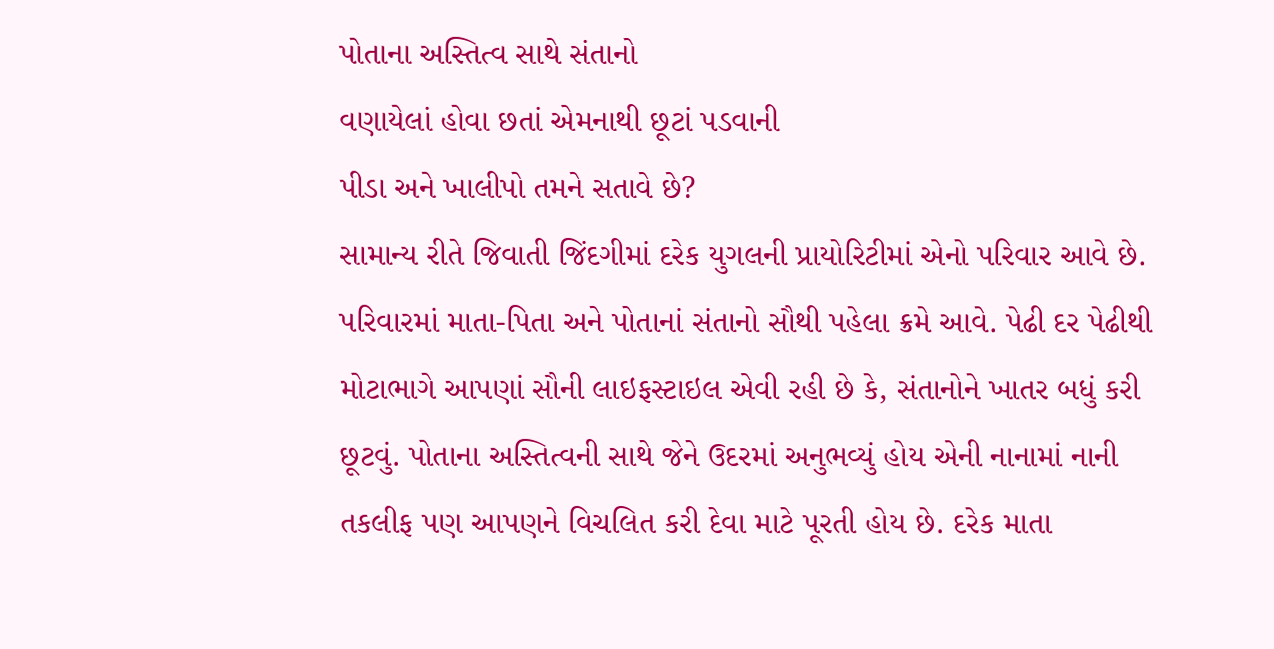પોતાના અસ્તિત્વ સાથે સંતાનો
વણાયેલાં હોવા છતાં એમનાથી છૂટાં પડવાની
પીડા અને ખાલીપો તમને સતાવે છે?
સામાન્ય રીતે જિવાતી જિંદગીમાં દરેક યુગલની પ્રાયોરિટીમાં એનો પરિવાર આવે છે. પરિવારમાં માતા-પિતા અને પોતાનાં સંતાનો સૌથી પહેલા ક્રમે આવે. પેઢી દર પેઢીથી મોટાભાગે આપણાં સૌની લાઇફસ્ટાઇલ એવી રહી છે કે, સંતાનોને ખાતર બધું કરી છૂટવું. પોતાના અસ્તિત્વની સાથે જેને ઉદરમાં અનુભવ્યું હોય એની નાનામાં નાની તકલીફ પણ આપણને વિચલિત કરી દેવા માટે પૂરતી હોય છે. દરેક માતા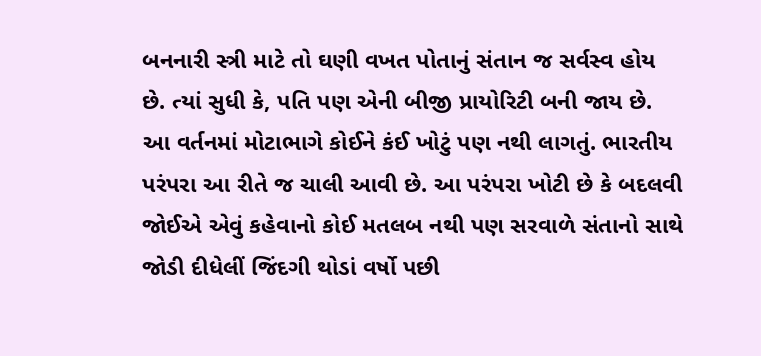બનનારી સ્ત્રી માટે તો ઘણી વખત પોતાનું સંતાન જ સર્વસ્વ હોય છે. ત્યાં સુધી કે, પતિ પણ એની બીજી પ્રાયોરિટી બની જાય છે. આ વર્તનમાં મોટાભાગે કોઈને કંઈ ખોટું પણ નથી લાગતું. ભારતીય પરંપરા આ રીતે જ ચાલી આવી છે. આ પરંપરા ખોટી છે કે બદલવી જોઈએ એવું કહેવાનો કોઈ મતલબ નથી પણ સરવાળે સંતાનો સાથે જોડી દીધેલીં જિંદગી થોડાં વર્ષો પછી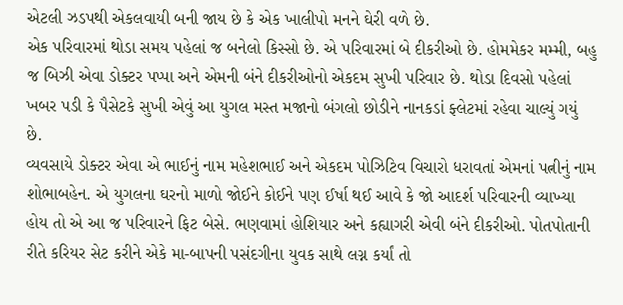એટલી ઝડપથી એકલવાયી બની જાય છે કે એક ખાલીપો મનને ઘેરી વળે છે.
એક પરિવારમાં થોડા સમય પહેલાં જ બનેલો કિસ્સો છે. એ પરિવારમાં બે દીકરીઓ છે. હોમમેકર મમ્મી, બહુ જ બિઝી એવા ડોક્ટર પપ્પા અને એમની બંને દીકરીઓનો એકદમ સુખી પરિવાર છે. થોડા દિવસો પહેલાં ખબર પડી કે પૈસેટકે સુખી એવું આ યુગલ મસ્ત મજાનો બંગલો છોડીને નાનકડાં ફ્લેટમાં રહેવા ચાલ્યું ગયું છે.
વ્યવસાયે ડોક્ટર એવા એ ભાઈનું નામ મહેશભાઈ અને એકદમ પોઝિટિવ વિચારો ધરાવતાં એમનાં પત્નીનું નામ શોભાબહેન. એ યુગલના ઘરનો માળો જોઈને કોઈને પણ ઈર્ષા થઈ આવે કે જો આદર્શ પરિવારની વ્યાખ્યા હોય તો એ આ જ પરિવારને ફિટ બેસે. ભણવામાં હોશિયાર અને કહ્યાગરી એવી બંને દીકરીઓ. પોતપોતાની રીતે કરિયર સેટ કરીને એકે મા-બાપની પસંદગીના યુવક સાથે લગ્ન કર્યાં તો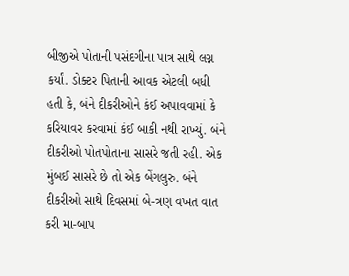બીજીએ પોતાની પસંદગીના પાત્ર સાથે લગ્ન કર્યાં. ડોક્ટર પિતાની આવક એટલી બધી હતી કે, બંને દીકરીઓને કંઈ અપાવવામાં કે કરિયાવર કરવામાં કંઈ બાકી નથી રાખ્યું. બંને દીકરીઓ પોતપોતાના સાસરે જતી રહી. એક મુંબઈ સાસરે છે તો એક બેંગલુરુ. બંને દીકરીઓ સાથે દિવસમાં બે-ત્રણ વખત વાત કરી મા-બાપ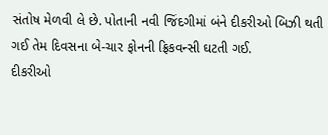સંતોષ મેળવી લે છે. પોતાની નવી જિંદગીમાં બંને દીકરીઓ બિઝી થતી ગઈ તેમ દિવસના બે-ચાર ફોનની ફ્રિકવન્સી ઘટતી ગઈ.
દીકરીઓ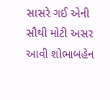સાસરે ગઈ એની સૌથી મોટી અસર આવી શોભાબહેન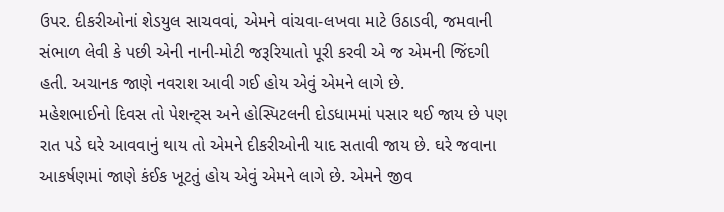ઉપર. દીકરીઓનાં શેડયુલ સાચવવાં, એમને વાંચવા-લખવા માટે ઉઠાડવી, જમવાની સંભાળ લેવી કે પછી એની નાની-મોટી જરૂરિયાતો પૂરી કરવી એ જ એમની જિંદગી હતી. અચાનક જાણે નવરાશ આવી ગઈ હોય એવું એમને લાગે છે.
મહેશભાઈનો દિવસ તો પેશન્ટ્સ અને હોસ્પિટલની દોડધામમાં પસાર થઈ જાય છે પણ રાત પડે ઘરે આવવાનું થાય તો એમને દીકરીઓની યાદ સતાવી જાય છે. ઘરે જવાના આકર્ષણમાં જાણે કંઈક ખૂટતું હોય એવું એમને લાગે છે. એમને જીવ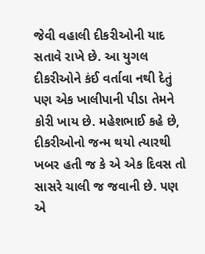જેવી વહાલી દીકરીઓની યાદ સતાવે રાખે છે. આ યુગલ દીકરીઓને કંઈ વર્તાવા નથી દેતું પણ એક ખાલીપાની પીડા તેમને કોરી ખાય છે. મહેશભાઈ કહે છે, દીકરીઓનો જન્મ થયો ત્યારથી ખબર હતી જ કે એ એક દિવસ તો સાસરે ચાલી જ જવાની છે. પણ એ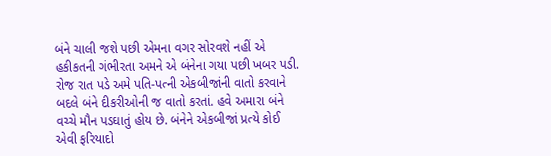બંને ચાલી જશે પછી એમના વગર સોરવશે નહીં એ હકીકતની ગંભીરતા અમને એ બંનેના ગયા પછી ખબર પડી. રોજ રાત પડે અમે પતિ-પત્ની એકબીજાંની વાતો કરવાને બદલે બંને દીકરીઓની જ વાતો કરતાં. હવે અમારા બંને વચ્ચે મૌન પડઘાતું હોય છે. બંનેને એકબીજાં પ્રત્યે કોઈ એવી ફરિયાદો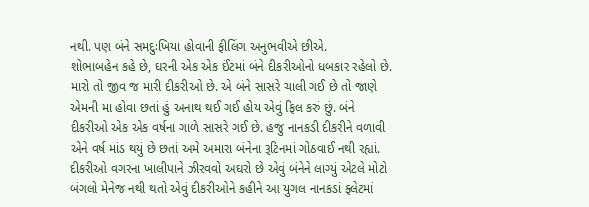નથી. પણ બંને સમદુઃખિયા હોવાની ફીલિંગ અનુભવીએ છીએ.
શોભાબહેન કહે છે, ઘરની એક એક ઈંટમાં બંને દીકરીઓનો ધબકાર રહેલો છે. મારો તો જીવ જ મારી દીકરીઓ છે. એ બંને સાસરે ચાલી ગઈ છે તો જાણે એમની મા હોવા છતાં હું અનાથ થઈ ગઈ હોય એવું ફિલ કરું છું. બંને દીકરીઓ એક એક વર્ષના ગાળે સાસરે ગઈ છે. હજુ નાનકડી દીકરીને વળાવી એને વર્ષ માંડ થયું છે છતાં અમે અમારા બંનેના રૂટિનમાં ગોઠવાઈ નથી રહ્યાં.
દીકરીઓ વગરના ખાલીપાને ઝીરવવો અઘરો છે એવું બંનેને લાગ્યું એટલે મોટો બંગલો મેનેજ નથી થતો એવું દીકરીઓને કહીને આ યુગલ નાનકડાં ફ્લેટમાં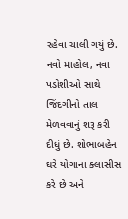રહેવા ચાલી ગયું છે. નવો માહોલ, નવા પડોશીઓ સાથે જિંદગીનો તાલ મેળવવાનું શરૂ કરી દીધું છે. શોભાબહેન ઘરે યોગાના ક્લાસીસ કરે છે અને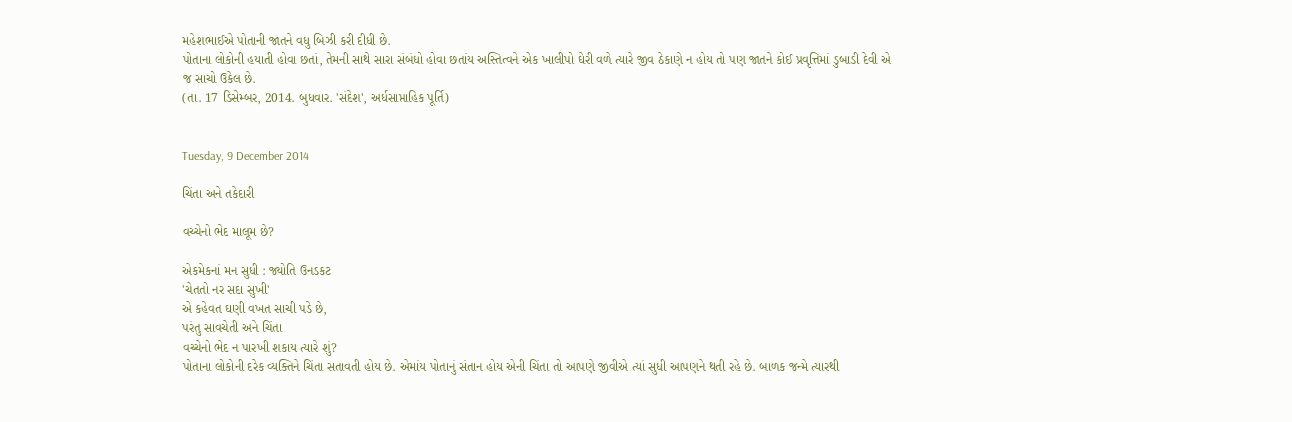મહેશભાઈએ પોતાની જાતને વધુ બિઝી કરી દીધી છે.
પોતાના લોકોની હયાતી હોવા છતાં, તેમની સાથે સારા સંબંધો હોવા છતાંય અસ્તિત્વને એક ખાલીપો ઘેરી વળે ત્યારે જીવ ઠેકાણે ન હોય તો પણ જાતને કોઈ પ્રવૃત્તિમાં ડુબાડી દેવી એ જ સાચો ઉકેલ છે.
(તા. 17 ડિસેમ્બર, 2014. બુધવાર. 'સંદેશ', અર્ધસાપ્તાહિક પૂર્તિ)


Tuesday, 9 December 2014

ચિંતા અને તકેદારી

વચ્ચેનો ભેદ માલૂમ છે?

એકમેકનાં મન સુધી : જ્યોતિ ઉનડકટ
'ચેતતો નર સદા સુખી'
એ કહેવત ઘણી વખત સાચી પડે છે,
પરંતુ સાવચેતી અને ચિંતા
વચ્ચેનો ભેદ ન પારખી શકાય ત્યારે શું?
પોતાના લોકોની દરેક વ્યક્તિને ચિંતા સતાવતી હોય છે. એમાંય પોતાનું સંતાન હોય એની ચિંતા તો આપણે જીવીએ ત્યાં સુધી આપણને થતી રહે છે. બાળક જન્મે ત્યારથી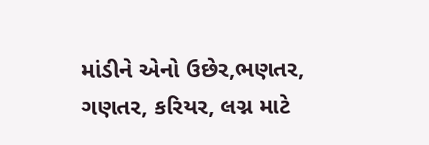માંડીને એનો ઉછેર,ભણતર, ગણતર, કરિયર, લગ્ન માટે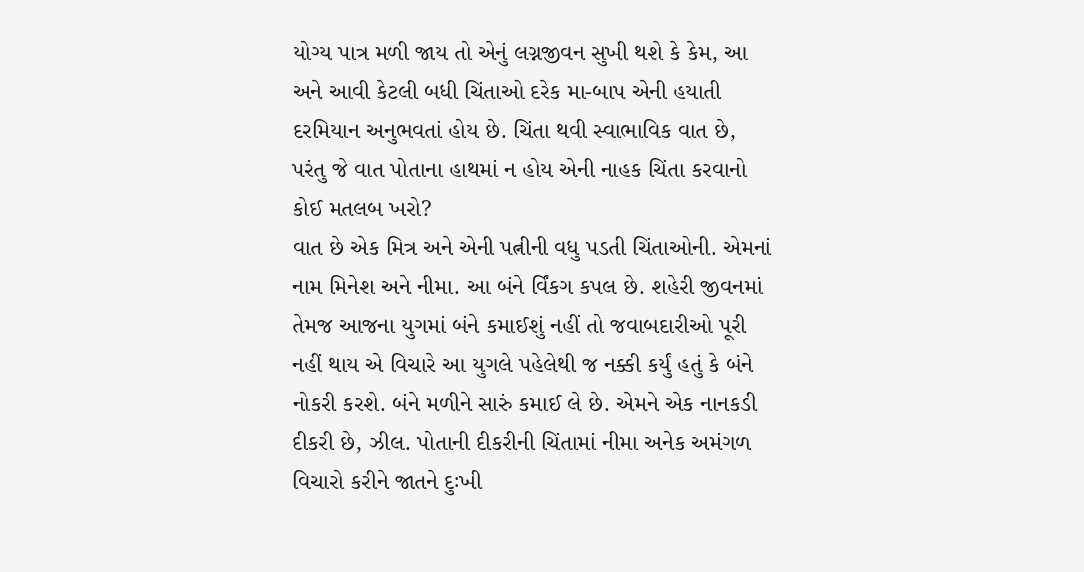યોગ્ય પાત્ર મળી જાય તો એનું લગ્નજીવન સુખી થશે કે કેમ, આ અને આવી કેટલી બધી ચિંતાઓ દરેક મા-બાપ એની હયાતી દરમિયાન અનુભવતાં હોય છે. ચિંતા થવી સ્વાભાવિક વાત છે, પરંતુ જે વાત પોતાના હાથમાં ન હોય એની નાહક ચિંતા કરવાનો કોઈ મતલબ ખરો?
વાત છે એક મિત્ર અને એની પત્નીની વધુ પડતી ચિંતાઓની. એમનાં નામ મિનેશ અને નીમા. આ બંને ર્વિંકગ કપલ છે. શહેરી જીવનમાં તેમજ આજના યુગમાં બંને કમાઈશું નહીં તો જવાબદારીઓ પૂરી નહીં થાય એ વિચારે આ યુગલે પહેલેથી જ નક્કી કર્યું હતું કે બંને નોકરી કરશે. બંને મળીને સારું કમાઈ લે છે. એમને એક નાનકડી દીકરી છે, ઝીલ. પોતાની દીકરીની ચિંતામાં નીમા અનેક અમંગળ વિચારો કરીને જાતને દુઃખી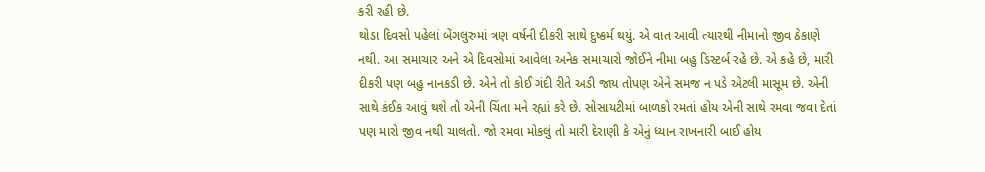કરી રહી છે.
થોડા દિવસો પહેલાં બેંગલુરુમાં ત્રણ વર્ષની દીકરી સાથે દુષ્કર્મ થયું. એ વાત આવી ત્યારથી નીમાનો જીવ ઠેકાણે નથી. આ સમાચાર અને એ દિવસોમાં આવેલા અનેક સમાચારો જોઈને નીમા બહુ ડિસ્ટર્બ રહે છે. એ કહે છે, મારી દીકરી પણ બહુ નાનકડી છે. એને તો કોઈ ગંદી રીતે અડી જાય તોપણ એને સમજ ન પડે એટલી માસૂમ છે. એની સાથે કંઈક આવું થશે તો એની ચિંતા મને રહ્યાં કરે છે. સોસાયટીમાં બાળકો રમતાં હોય એની સાથે રમવા જવા દેતાં પણ મારો જીવ નથી ચાલતો. જો રમવા મોકલું તો મારી દેરાણી કે એનું ધ્યાન રાખનારી બાઈ હોય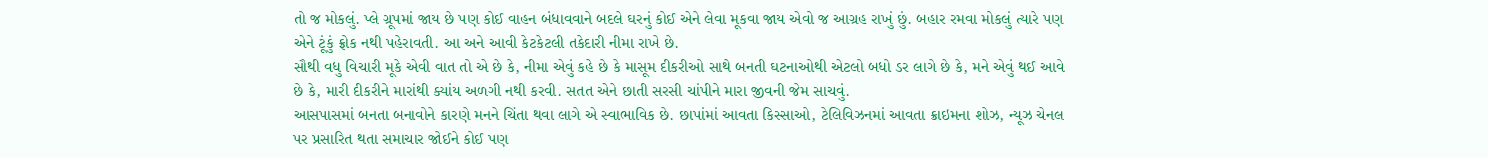તો જ મોકલું. પ્લે ગ્રૂપમાં જાય છે પણ કોઈ વાહન બંધાવવાને બદલે ઘરનું કોઈ એને લેવા મૂકવા જાય એવો જ આગ્રહ રાખું છું. બહાર રમવા મોકલું ત્યારે પણ એને ટૂંકું ફ્રોક નથી પહેરાવતી. આ અને આવી કેટકેટલી તકેદારી નીમા રાખે છે.
સૌથી વધુ વિચારી મૂકે એવી વાત તો એ છે કે, નીમા એવું કહે છે કે માસૂમ દીકરીઓ સાથે બનતી ઘટનાઓથી એટલો બધો ડર લાગે છે કે, મને એવું થઈ આવે છે કે, મારી દીકરીને મારાંથી ક્યાંય અળગી નથી કરવી. સતત એને છાતી સરસી ચાંપીને મારા જીવની જેમ સાચવું.
આસપાસમાં બનતા બનાવોને કારણે મનને ચિંતા થવા લાગે એ સ્વાભાવિક છે. છાપાંમાં આવતા કિસ્સાઓ, ટેલિવિઝનમાં આવતા ક્રાઇમના શોઝ, ન્યૂઝ ચેનલ પર પ્રસારિત થતા સમાચાર જોઈને કોઈ પણ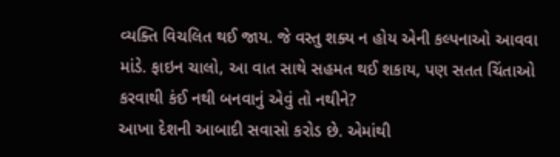વ્યક્તિ વિચલિત થઈ જાય. જે વસ્તુ શક્ય ન હોય એની કલ્પનાઓ આવવા માંડે. ફાઇન ચાલો, આ વાત સાથે સહમત થઈ શકાય, પણ સતત ચિંતાઓ કરવાથી કંઈ નથી બનવાનું એવું તો નથીને?
આખા દેશની આબાદી સવાસો કરોડ છે. એમાંથી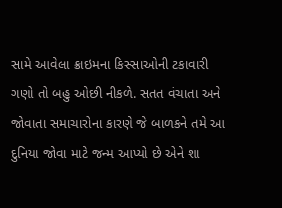સામે આવેલા ક્રાઇમના કિસ્સાઓની ટકાવારી ગણો તો બહુ ઓછી નીકળે. સતત વંચાતા અને જોવાતા સમાચારોના કારણે જે બાળકને તમે આ દુનિયા જોવા માટે જન્મ આપ્યો છે એને શા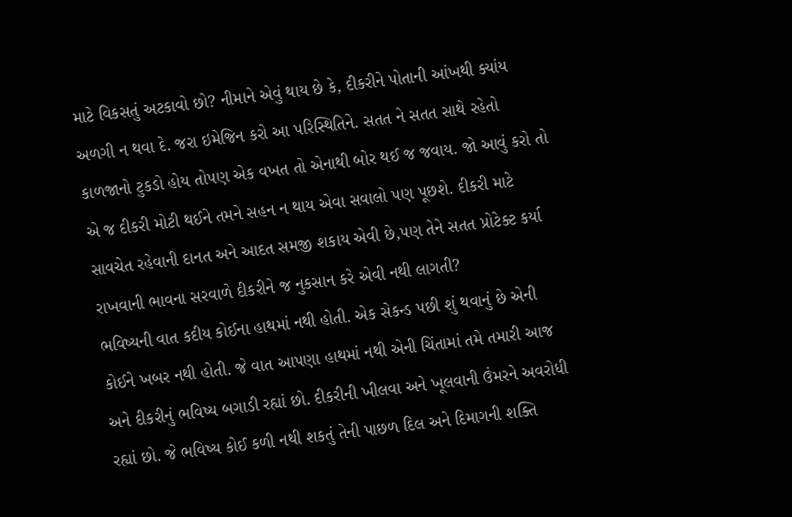માટે વિકસતું અટકાવો છો? નીમાને એવું થાય છે કે, દીકરીને પોતાની આંખથી ક્યાંય અળગી ન થવા દે. જરા ઇમેજિન કરો આ પરિસ્થિતિને. સતત ને સતત સાથે રહેતો કાળજાનો ટુકડો હોય તોપણ એક વખત તો એનાથી બોર થઈ જ જવાય. જો આવું કરો તો એ જ દીકરી મોટી થઈને તમને સહન ન થાય એવા સવાલો પણ પૂછશે. દીકરી માટે સાવચેત રહેવાની દાનત અને આદત સમજી શકાય એવી છે,પણ તેને સતત પ્રોટેક્ટ કર્યા રાખવાની ભાવના સરવાળે દીકરીને જ નુકસાન કરે એવી નથી લાગતી?
ભવિષ્યની વાત કદીય કોઈના હાથમાં નથી હોતી. એક સેકન્ડ પછી શું થવાનું છે એની કોઈને ખબર નથી હોતી. જે વાત આપણા હાથમાં નથી એની ચિંતામાં તમે તમારી આજ અને દીકરીનું ભવિષ્ય બગાડી રહ્યાં છો. દીકરીની ખીલવા અને ખૂલવાની ઉંમરને અવરોધી રહ્યાં છો. જે ભવિષ્ય કોઈ કળી નથી શકતું તેની પાછળ દિલ અને દિમાગની શક્તિ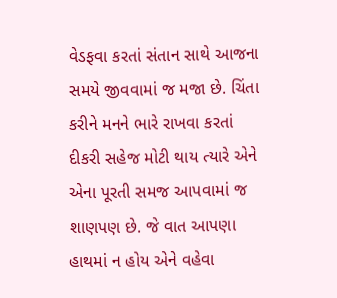વેડફવા કરતાં સંતાન સાથે આજના સમયે જીવવામાં જ મજા છે. ચિંતા કરીને મનને ભારે રાખવા કરતાં દીકરી સહેજ મોટી થાય ત્યારે એને એના પૂરતી સમજ આપવામાં જ શાણપણ છે. જે વાત આપણા હાથમાં ન હોય એને વહેવા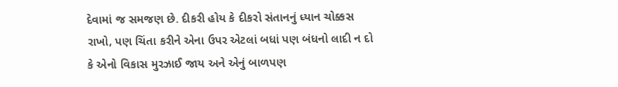દેવામાં જ સમજણ છે. દીકરી હોય કે દીકરો સંતાનનું ધ્યાન ચોક્કસ રાખો, પણ ચિંતા કરીને એના ઉપર એટલાં બધાં પણ બંધનો લાદી ન દો કે એનો વિકાસ મુરઝાઈ જાય અને એનું બાળપણ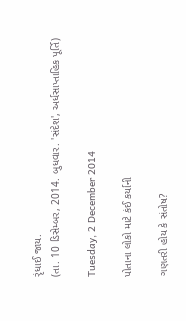રૃંધાઈ જાય.
(તા. 10 ડિસેમ્બર, 2014. બુધવાર. 'સંદેશ', અર્ધસાપ્તાહિક પૂર્તિ)

Tuesday, 2 December 2014

પોતાના લોકો માટે કંઈ કર્યાની

ગણતરી હોય કે સંતોષ?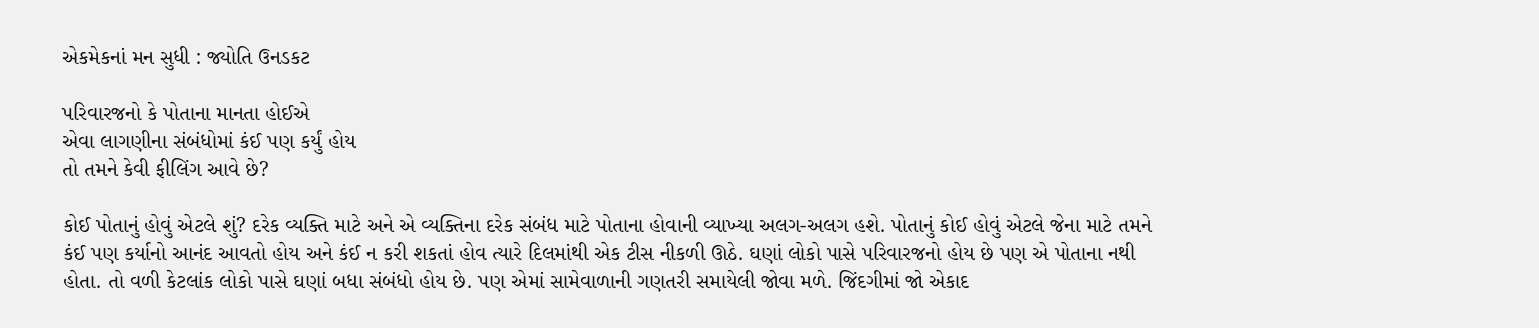એકમેકનાં મન સુધી : જ્યોતિ ઉનડકટ

પરિવારજનો કે પોતાના માનતા હોઈએ
એવા લાગણીના સંબંધોમાં કંઈ પણ કર્યું હોય
તો તમને કેવી ફીલિંગ આવે છે?

કોઈ પોતાનું હોવું એટલે શું? દરેક વ્યક્તિ માટે અને એ વ્યક્તિના દરેક સંબંધ માટે પોતાના હોવાની વ્યાખ્યા અલગ-અલગ હશે. પોતાનું કોઈ હોવું એટલે જેના માટે તમને કંઈ પણ કર્યાનો આનંદ આવતો હોય અને કંઈ ન કરી શકતાં હોવ ત્યારે દિલમાંથી એક ટીસ નીકળી ઊઠે. ઘણાં લોકો પાસે પરિવારજનો હોય છે પણ એ પોતાના નથી હોતા. તો વળી કેટલાંક લોકો પાસે ઘણાં બધા સંબંધો હોય છે. પણ એમાં સામેવાળાની ગણતરી સમાયેલી જોવા મળે. જિંદગીમાં જો એકાદ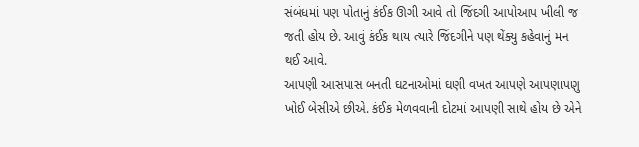સંબંધમાં પણ પોતાનું કંઈક ઊગી આવે તો જિંદગી આપોઆપ ખીલી જ જતી હોય છે. આવું કંઈક થાય ત્યારે જિંદગીને પણ થેંક્યુ કહેવાનું મન થઈ આવે.
આપણી આસપાસ બનતી ઘટનાઓમાં ઘણી વખત આપણે આપણાપણુ ખોઈ બેસીએ છીએ. કંઈક મેળવવાની દોટમાં આપણી સાથે હોય છે એને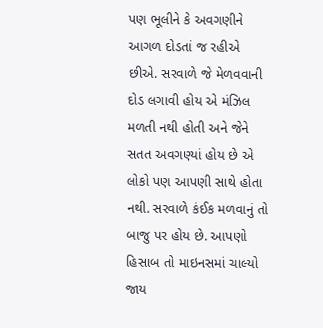પણ ભૂલીને કે અવગણીને આગળ દોડતાં જ રહીએ છીએ. સરવાળે જે મેળવવાની દોડ લગાવી હોય એ મંઝિલ મળતી નથી હોતી અને જેને સતત અવગણ્યાં હોય છે એ લોકો પણ આપણી સાથે હોતા નથી. સરવાળે કંઈક મળવાનું તો બાજુ પર હોય છે. આપણો હિસાબ તો માઇનસમાં ચાલ્યો જાય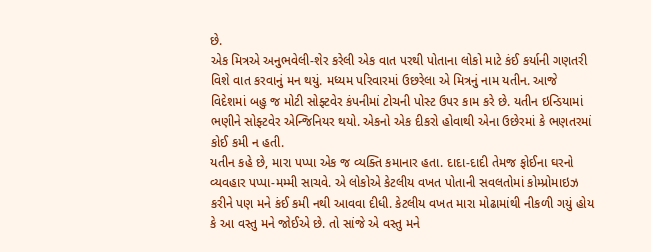છે.
એક મિત્રએ અનુભવેલી-શેર કરેલી એક વાત પરથી પોતાના લોકો માટે કંઈ કર્યાની ગણતરી વિશે વાત કરવાનું મન થયું. મધ્યમ પરિવારમાં ઉછરેલા એ મિત્રનું નામ યતીન. આજે વિદેશમાં બહુ જ મોટી સોફ્ટવેર કંપનીમાં ટોચની પોસ્ટ ઉપર કામ કરે છે. યતીન ઇન્ડિયામાં ભણીને સોફ્ટવેર એન્જિનિયર થયો. એકનો એક દીકરો હોવાથી એના ઉછેરમાં કે ભણતરમાં કોઈ કમી ન હતી.
યતીન કહે છે, મારા પપ્પા એક જ વ્યક્તિ કમાનાર હતા. દાદા-દાદી તેમજ ફોઈના ઘરનો વ્યવહાર પપ્પા-મમ્મી સાચવે. એ લોકોએ કેટલીય વખત પોતાની સવલતોમાં કોમ્પ્રોમાઇઝ કરીને પણ મને કંઈ કમી નથી આવવા દીધી. કેટલીય વખત મારા મોઢામાંથી નીકળી ગયું હોય કે આ વસ્તુ મને જોઈએ છે. તો સાંજે એ વસ્તુ મને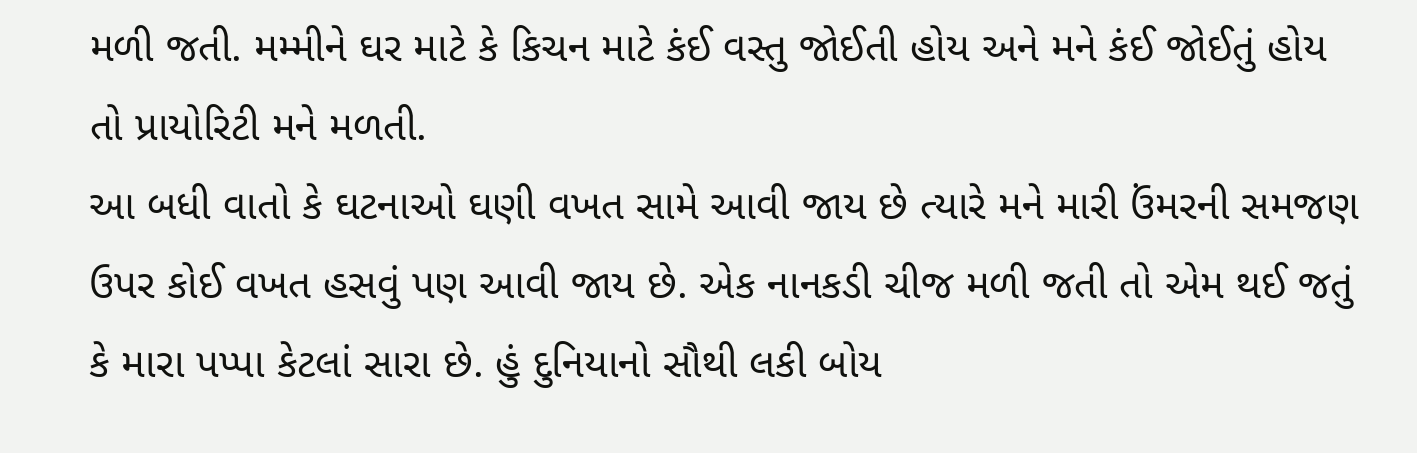મળી જતી. મમ્મીને ઘર માટે કે કિચન માટે કંઈ વસ્તુ જોઈતી હોય અને મને કંઈ જોઈતું હોય તો પ્રાયોરિટી મને મળતી.
આ બધી વાતો કે ઘટનાઓ ઘણી વખત સામે આવી જાય છે ત્યારે મને મારી ઉંમરની સમજણ ઉપર કોઈ વખત હસવું પણ આવી જાય છે. એક નાનકડી ચીજ મળી જતી તો એમ થઈ જતું કે મારા પપ્પા કેટલાં સારા છે. હું દુનિયાનો સૌથી લકી બોય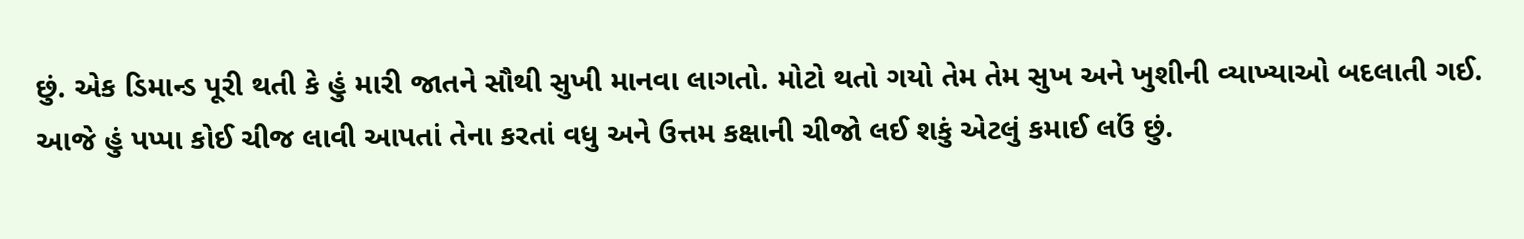છું. એક ડિમાન્ડ પૂરી થતી કે હું મારી જાતને સૌથી સુખી માનવા લાગતો. મોટો થતો ગયો તેમ તેમ સુખ અને ખુશીની વ્યાખ્યાઓ બદલાતી ગઈ. આજે હું પપ્પા કોઈ ચીજ લાવી આપતાં તેના કરતાં વધુ અને ઉત્તમ કક્ષાની ચીજો લઈ શકું એટલું કમાઈ લઉં છું.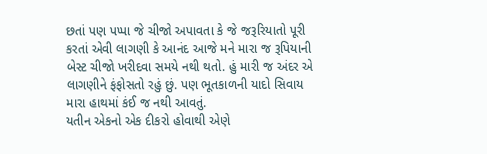છતાં પણ પપ્પા જે ચીજો અપાવતા કે જે જરૂરિયાતો પૂરી કરતાં એવી લાગણી કે આનંદ આજે મને મારા જ રૂપિયાની બેસ્ટ ચીજો ખરીદવા સમયે નથી થતો. હું મારી જ અંદર એ લાગણીને ફંફોસતો રહું છું. પણ ભૂતકાળની યાદો સિવાય મારા હાથમાં કંઈ જ નથી આવતું.
યતીન એકનો એક દીકરો હોવાથી એણે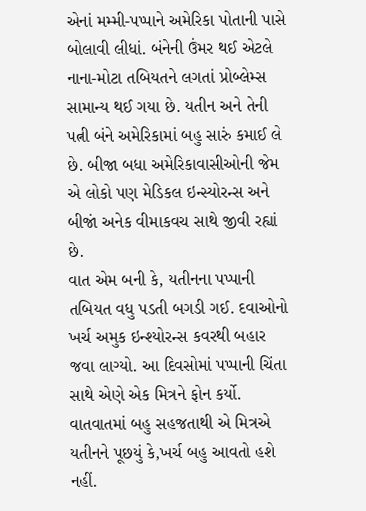એનાં મમ્મી-પપ્પાને અમેરિકા પોતાની પાસે બોલાવી લીધાં. બંનેની ઉંમર થઈ એટલે નાના-મોટા તબિયતને લગતાં પ્રોબ્લેમ્સ સામાન્ય થઈ ગયા છે. યતીન અને તેની પત્ની બંને અમેરિકામાં બહુ સારું કમાઈ લે છે. બીજા બધા અમેરિકાવાસીઓની જેમ એ લોકો પણ મેડિકલ ઇન્સ્યોરન્સ અને બીજાં અનેક વીમાકવચ સાથે જીવી રહ્યાં છે.
વાત એમ બની કે, યતીનના પપ્પાની તબિયત વધુ પડતી બગડી ગઈ. દવાઓનો ખર્ચ અમુક ઇન્શ્યોરન્સ કવરથી બહાર જવા લાગ્યો. આ દિવસોમાં પપ્પાની ચિંતા સાથે એણે એક મિત્રને ફોન કર્યો. વાતવાતમાં બહુ સહજતાથી એ મિત્રએ યતીનને પૂછયું કે,ખર્ચ બહુ આવતો હશે નહીં.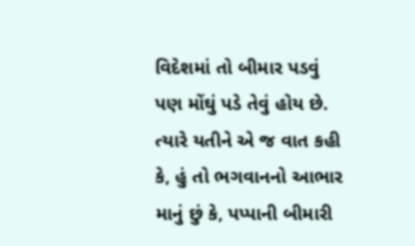વિદેશમાં તો બીમાર પડવું પણ મોંઘું પડે તેવું હોય છે. ત્યારે યતીને એ જ વાત કહી કે, હું તો ભગવાનનો આભાર માનું છું કે, પપ્પાની બીમારી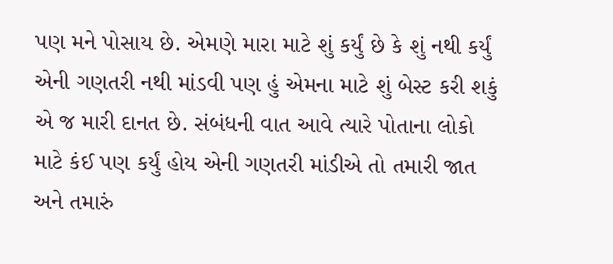પણ મને પોસાય છે. એમણે મારા માટે શું કર્યું છે કે શું નથી કર્યું એની ગણતરી નથી માંડવી પણ હું એમના માટે શું બેસ્ટ કરી શકું એ જ મારી દાનત છે. સંબંધની વાત આવે ત્યારે પોતાના લોકો માટે કંઈ પણ કર્યું હોય એની ગણતરી માંડીએ તો તમારી જાત અને તમારું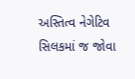અસ્તિત્વ નેગેટિવ સિલકમાં જ જોવા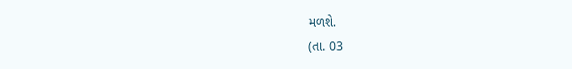મળશે.
(તા. 03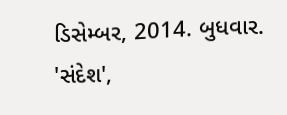ડિસેમ્બર, 2014. બુધવાર. 'સંદેશ',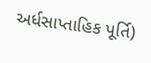અર્ધસાપ્તાહિક પૂર્તિ)